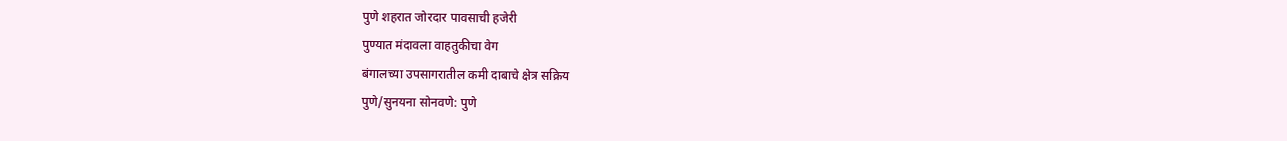पुणे शहरात जोरदार पावसाची हजेरी
पुण्यात मंदावला वाहतुकीचा वेग
बंगालच्या उपसागरातील कमी दाबाचे क्षेत्र सक्रिय
पुणे/सुनयना सोनवणे: पुणे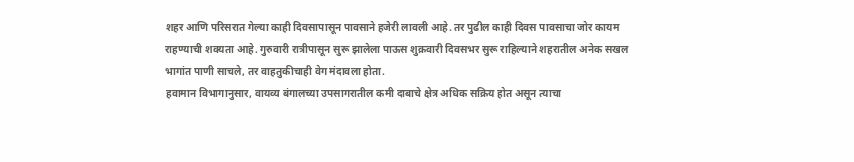शहर आणि परिसरात गेल्या काही दिवसापासून पावसाने हजेरी लावली आहे. तर पुढील काही दिवस पावसाचा जोर कायम राहण्याची शक्यता आहे. गुरुवारी रात्रीपासून सुरू झालेला पाऊस शुक्रवारी दिवसभर सुरू राहिल्याने शहरातील अनेक सखल भागांत पाणी साचले, तर वाहतुकीचाही वेग मंदावला होता.
हवामान विभागानुसार, वायव्य बंगालच्या उपसागरातील कमी दाबाचे क्षेत्र अधिक सक्रिय होत असून त्याचा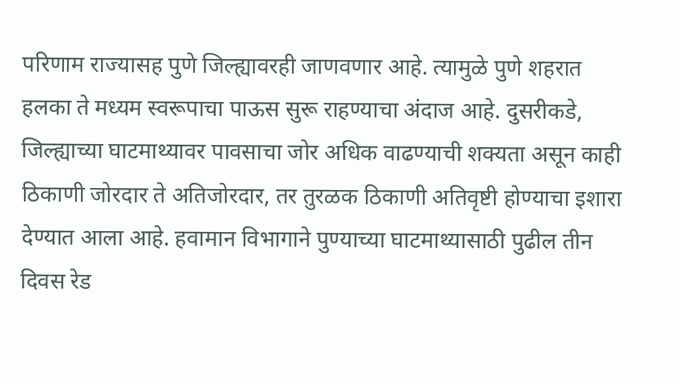परिणाम राज्यासह पुणे जिल्ह्यावरही जाणवणार आहे. त्यामुळे पुणे शहरात हलका ते मध्यम स्वरूपाचा पाऊस सुरू राहण्याचा अंदाज आहे. दुसरीकडे, जिल्ह्याच्या घाटमाथ्यावर पावसाचा जोर अधिक वाढण्याची शक्यता असून काही ठिकाणी जोरदार ते अतिजोरदार, तर तुरळक ठिकाणी अतिवृष्टी होण्याचा इशारा देण्यात आला आहे. हवामान विभागाने पुण्याच्या घाटमाथ्यासाठी पुढील तीन दिवस रेड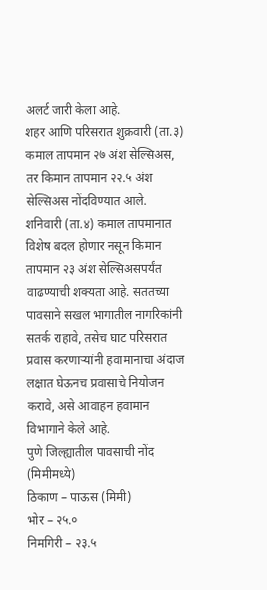अलर्ट जारी केला आहे.
शहर आणि परिसरात शुक्रवारी (ता.३) कमाल तापमान २७ अंश सेल्सिअस, तर किमान तापमान २२.५ अंश सेल्सिअस नोंदविण्यात आले. शनिवारी (ता.४) कमाल तापमानात विशेष बदल होणार नसून किमान तापमान २३ अंश सेल्सिअसपर्यंत वाढण्याची शक्यता आहे. सततच्या पावसाने सखल भागातील नागरिकांनी सतर्क राहावे, तसेच घाट परिसरात प्रवास करणाऱ्यांनी हवामानाचा अंदाज लक्षात घेऊनच प्रवासाचे नियोजन करावे, असे आवाहन हवामान विभागाने केले आहे.
पुणे जिल्ह्यातील पावसाची नोंद (मिमीमध्ये)
ठिकाण – पाऊस (मिमी)
भोर – २५.०
निमगिरी – २३.५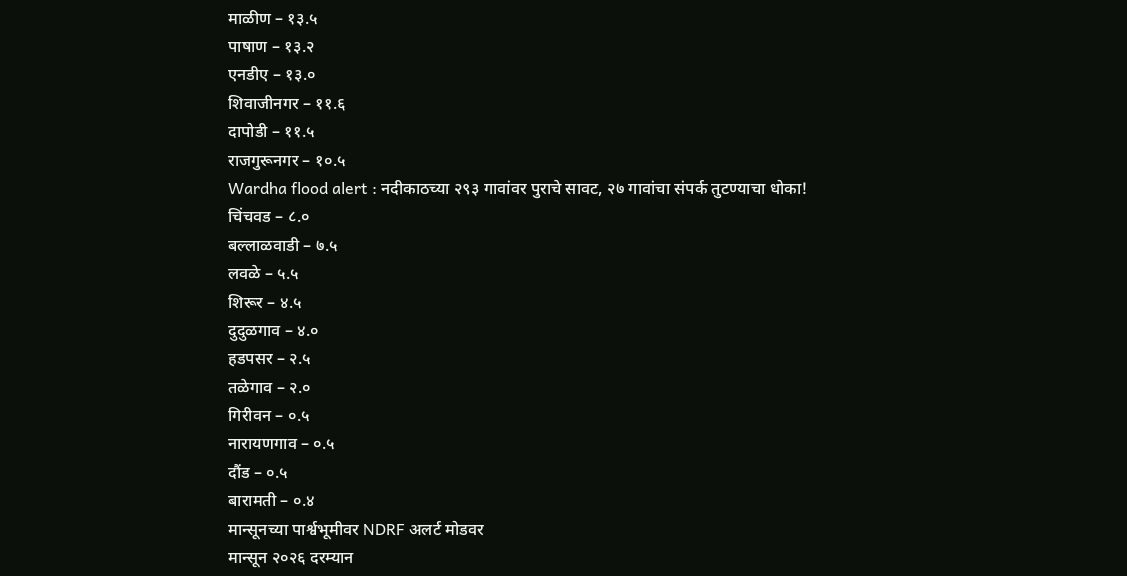माळीण – १३.५
पाषाण – १३.२
एनडीए – १३.०
शिवाजीनगर – ११.६
दापोडी – ११.५
राजगुरूनगर – १०.५
Wardha flood alert : नदीकाठच्या २९३ गावांवर पुराचे सावट, २७ गावांचा संपर्क तुटण्याचा धोका!
चिंचवड – ८.०
बल्लाळवाडी – ७.५
लवळे – ५.५
शिरूर – ४.५
दुदुळगाव – ४.०
हडपसर – २.५
तळेगाव – २.०
गिरीवन – ०.५
नारायणगाव – ०.५
दौंड – ०.५
बारामती – ०.४
मान्सूनच्या पार्श्वभूमीवर NDRF अलर्ट मोडवर
मान्सून २०२६ दरम्यान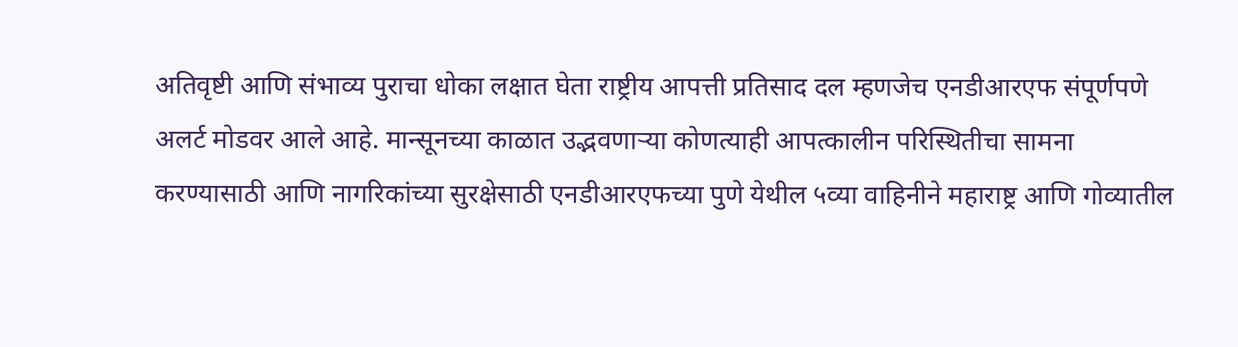अतिवृष्टी आणि संभाव्य पुराचा धोका लक्षात घेता राष्ट्रीय आपत्ती प्रतिसाद दल म्हणजेच एनडीआरएफ संपूर्णपणे अलर्ट मोडवर आले आहे. मान्सूनच्या काळात उद्भवणाऱ्या कोणत्याही आपत्कालीन परिस्थितीचा सामना करण्यासाठी आणि नागरिकांच्या सुरक्षेसाठी एनडीआरएफच्या पुणे येथील ५व्या वाहिनीने महाराष्ट्र आणि गोव्यातील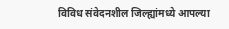विविध संवेदनशील जिल्ह्यांमध्ये आपल्या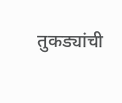तुकड्यांची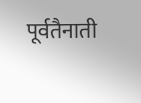पूर्वतैनाती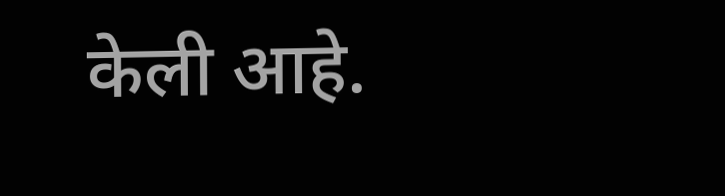केली आहे.